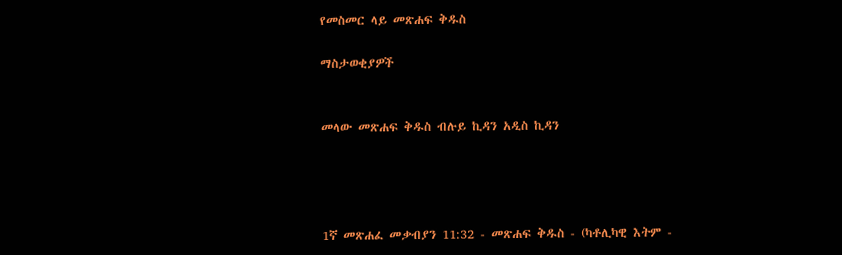የመስመር ላይ መጽሐፍ ቅዱስ

ማስታወቂያዎች


መላው መጽሐፍ ቅዱስ ብሉይ ኪዳን አዲስ ኪዳን




1ኛ መጽሐፈ መቃብያን 11:32 - መጽሐፍ ቅዱስ - (ካቶሊካዊ እትም -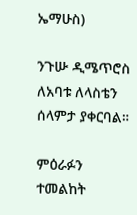ኤማሁስ)

ንጉሡ ዲሜጥሮስ ለአባቱ ለላስቴን ሰላምታ ያቀርባል።

ምዕራፉን ተመልከት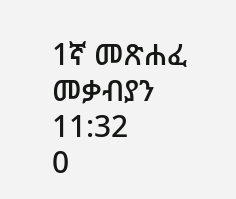1ኛ መጽሐፈ መቃብያን 11:32
0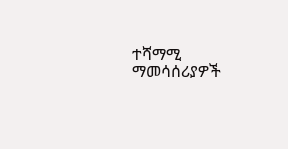ተሻማሚ ማመሳሰሪያዎች